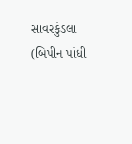સાવરકુંડલા
(બિપીન પાંધી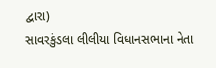દ્વારા)
સાવરકુંડલા લીલીયા વિધાનસભાના નેતા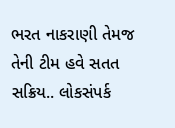ભરત નાકરાણી તેમજ તેની ટીમ હવે સતત સક્રિય.. લોકસંપર્ક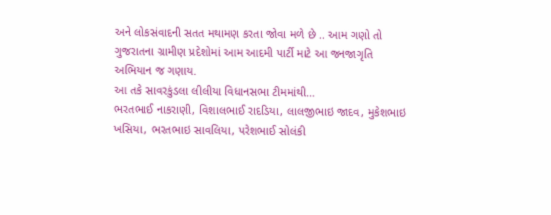અને લોકસંવાદની સતત મથામણ કરતા જોવા મળે છે .. આમ ગણો તો ગુજરાતના ગ્રામીણ પ્રદેશોમાં આમ આદમી પાર્ટી માટે આ જનજાગૃતિ અભિયાન જ ગણાય.
આ તકે સાવરકુંડલા લીલીયા વિધાનસભા ટીમમાંથી…
ભરતભાઈ નાકરાણી, વિશાલભાઈ રાદડિયા, લાલજીભાઇ જાદવ, મુકેશભાઇ ખસિયા, ભરતભાઇ સાવલિયા, પરેશભાઈ સોલંકી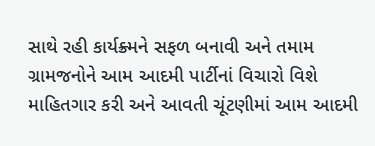સાથે રહી કાર્યક્ર્મને સફળ બનાવી અને તમામ ગ્રામજનોને આમ આદમી પાર્ટીનાં વિચારો વિશે માહિતગાર કરી અને આવતી ચૂંટણીમાં આમ આદમી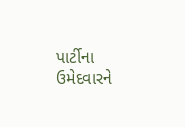પાર્ટીના ઉમેદવારને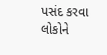પસંદ કરવા લોકોને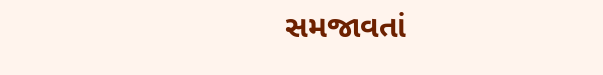સમજાવતાં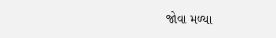જોવા મળ્યા